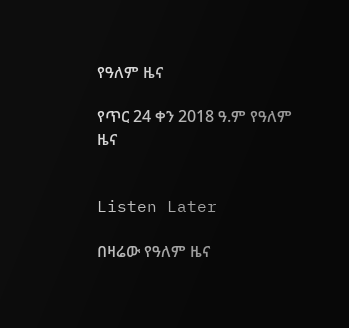የዓለም ዜና

የጥር 24 ቀን 2018 ዓ.ም የዓለም ዜና


Listen Later

በዛሬው የዓለም ዜና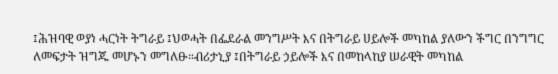፤ሕዝባዊ ወያነ ሓርነት ትግራይ ፤ህወሓት በፌደራል መንግሥት እና በትግራይ ሀይሎች መካከል ያለውን ችግር በንግግር ለመፍታት ዝግጁ መሆኑን መግለፁ።ብሪታኒያ ፤በትግራይ ኃይሎች እና በመከላከያ ሠራዊት መካከል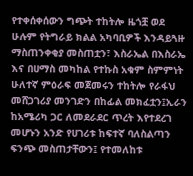የተቀሰቀሰውን ግጭት ተከትሎ ዜጎቿ ወደ ሁሉም የትግራይ ክልል አካባቢዎች እንዳይጓዙ ማስጠንቀቂያ መስጠቷን፣ እስራኤል በእስራኤ እና በሀማስ መካከል የተኩስ አቁም ስምምነት ሁለተኛ ምዕራፍ መጀመሩን ተከትሎ የራፋህ መሸጋገሪያ መንገድን በከፊል መክፈቷን፤ኢራን ከአሜሪካ ጋር ለመደራደር ጥረት እየተደረገ መሆኑን አንድ የሀገሪቱ ከፍተኛ ባለስልጣን ፍንጭ መስጠታቸውን፤ የተመለከቱ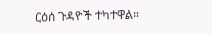ርዕሰ ጉዳዮች ተካተዋል።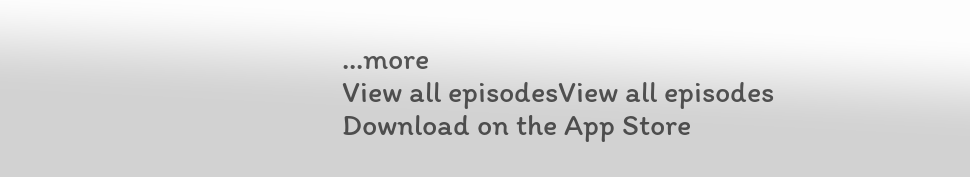...more
View all episodesView all episodes
Download on the App Store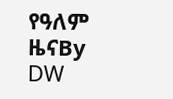የዓለም ዜናBy DW